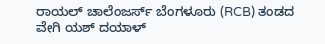ರಾಯಲ್ ಚಾಲೆಂಜರ್ಸ್ ಬೆಂಗಳೂರು (RCB) ತಂಡದ ವೇಗಿ ಯಶ್ ದಯಾಳ್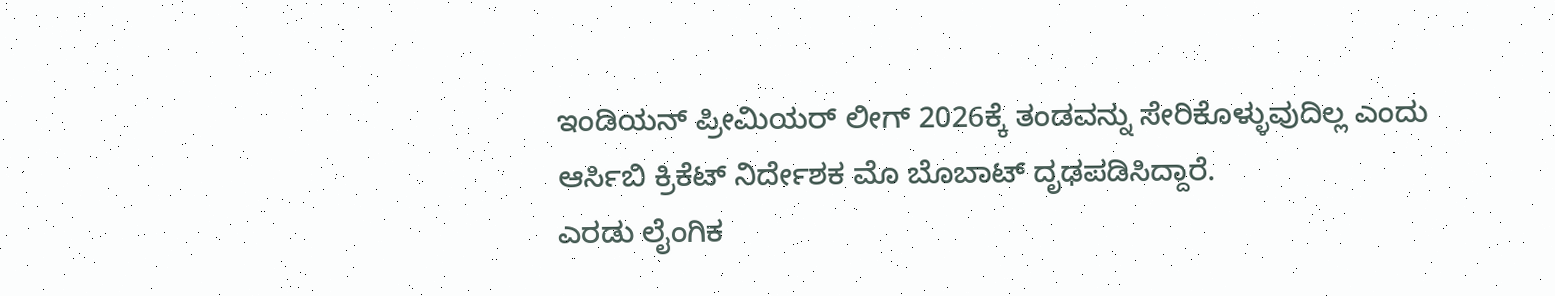ಇಂಡಿಯನ್ ಪ್ರೀಮಿಯರ್ ಲೀಗ್ 2026ಕ್ಕೆ ತಂಡವನ್ನು ಸೇರಿಕೊಳ್ಳುವುದಿಲ್ಲ ಎಂದು ಆರ್ಸಿಬಿ ಕ್ರಿಕೆಟ್ ನಿರ್ದೇಶಕ ಮೊ ಬೊಬಾಟ್ ದೃಢಪಡಿಸಿದ್ದಾರೆ.
ಎರಡು ಲೈಂಗಿಕ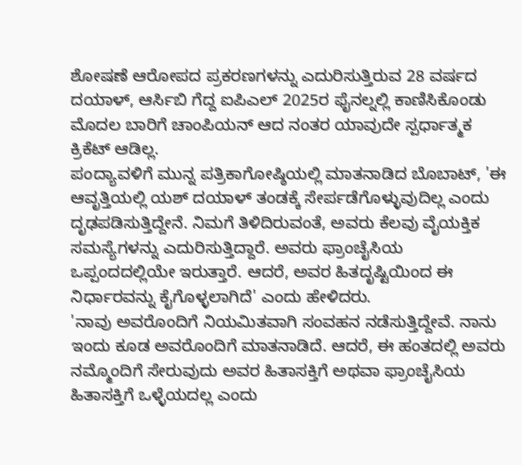ಶೋಷಣೆ ಆರೋಪದ ಪ್ರಕರಣಗಳನ್ನು ಎದುರಿಸುತ್ತಿರುವ 28 ವರ್ಷದ ದಯಾಳ್, ಆರ್ಸಿಬಿ ಗೆದ್ದ ಐಪಿಎಲ್ 2025ರ ಫೈನಲ್ನಲ್ಲಿ ಕಾಣಿಸಿಕೊಂಡು ಮೊದಲ ಬಾರಿಗೆ ಚಾಂಪಿಯನ್ ಆದ ನಂತರ ಯಾವುದೇ ಸ್ಪರ್ಧಾತ್ಮಕ ಕ್ರಿಕೆಟ್ ಆಡಿಲ್ಲ.
ಪಂದ್ಯಾವಳಿಗೆ ಮುನ್ನ ಪತ್ರಿಕಾಗೋಷ್ಠಿಯಲ್ಲಿ ಮಾತನಾಡಿದ ಬೊಬಾಟ್, 'ಈ ಆವೃತ್ತಿಯಲ್ಲಿ ಯಶ್ ದಯಾಳ್ ತಂಡಕ್ಕೆ ಸೇರ್ಪಡೆಗೊಳ್ಳುವುದಿಲ್ಲ ಎಂದು ದೃಢಪಡಿಸುತ್ತಿದ್ದೇನೆ. ನಿಮಗೆ ತಿಳಿದಿರುವಂತೆ, ಅವರು ಕೆಲವು ವೈಯಕ್ತಿಕ ಸಮಸ್ಯೆಗಳನ್ನು ಎದುರಿಸುತ್ತಿದ್ದಾರೆ. ಅವರು ಫ್ರಾಂಚೈಸಿಯ ಒಪ್ಪಂದದಲ್ಲಿಯೇ ಇರುತ್ತಾರೆ. ಆದರೆ, ಅವರ ಹಿತದೃಷ್ಟಿಯಿಂದ ಈ ನಿರ್ಧಾರವನ್ನು ಕೈಗೊಳ್ಳಲಾಗಿದೆ' ಎಂದು ಹೇಳಿದರು.
'ನಾವು ಅವರೊಂದಿಗೆ ನಿಯಮಿತವಾಗಿ ಸಂವಹನ ನಡೆಸುತ್ತಿದ್ದೇವೆ. ನಾನು ಇಂದು ಕೂಡ ಅವರೊಂದಿಗೆ ಮಾತನಾಡಿದೆ. ಆದರೆ, ಈ ಹಂತದಲ್ಲಿ ಅವರು ನಮ್ಮೊಂದಿಗೆ ಸೇರುವುದು ಅವರ ಹಿತಾಸಕ್ತಿಗೆ ಅಥವಾ ಫ್ರಾಂಚೈಸಿಯ ಹಿತಾಸಕ್ತಿಗೆ ಒಳ್ಳೆಯದಲ್ಲ ಎಂದು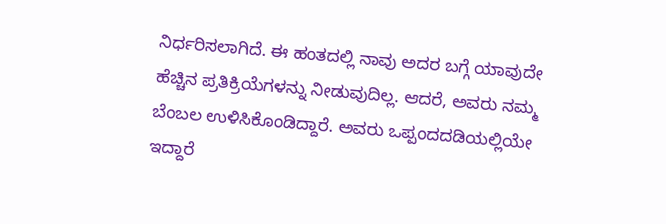ನಿರ್ಧರಿಸಲಾಗಿದೆ. ಈ ಹಂತದಲ್ಲಿ ನಾವು ಅದರ ಬಗ್ಗೆ ಯಾವುದೇ ಹೆಚ್ಚಿನ ಪ್ರತಿಕ್ರಿಯೆಗಳನ್ನು ನೀಡುವುದಿಲ್ಲ. ಆದರೆ, ಅವರು ನಮ್ಮ ಬೆಂಬಲ ಉಳಿಸಿಕೊಂಡಿದ್ದಾರೆ. ಅವರು ಒಪ್ಪಂದದಡಿಯಲ್ಲಿಯೇ ಇದ್ದಾರೆ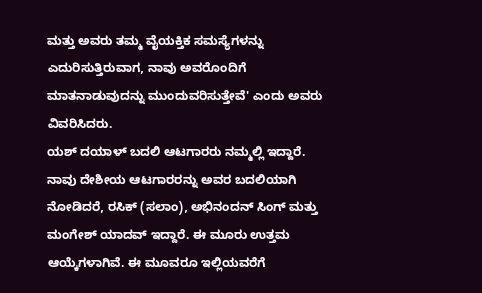ಮತ್ತು ಅವರು ತಮ್ಮ ವೈಯಕ್ತಿಕ ಸಮಸ್ಯೆಗಳನ್ನು ಎದುರಿಸುತ್ತಿರುವಾಗ, ನಾವು ಅವರೊಂದಿಗೆ ಮಾತನಾಡುವುದನ್ನು ಮುಂದುವರಿಸುತ್ತೇವೆ' ಎಂದು ಅವರು ವಿವರಿಸಿದರು.
ಯಶ್ ದಯಾಳ್ ಬದಲಿ ಆಟಗಾರರು ನಮ್ಮಲ್ಲಿ ಇದ್ದಾರೆ. ನಾವು ದೇಶೀಯ ಆಟಗಾರರನ್ನು ಅವರ ಬದಲಿಯಾಗಿ ನೋಡಿದರೆ, ರಸಿಕ್ (ಸಲಾಂ), ಅಭಿನಂದನ್ ಸಿಂಗ್ ಮತ್ತು ಮಂಗೇಶ್ ಯಾದವ್ ಇದ್ದಾರೆ. ಈ ಮೂರು ಉತ್ತಮ ಆಯ್ಕೆಗಳಾಗಿವೆ. ಈ ಮೂವರೂ ಇಲ್ಲಿಯವರೆಗೆ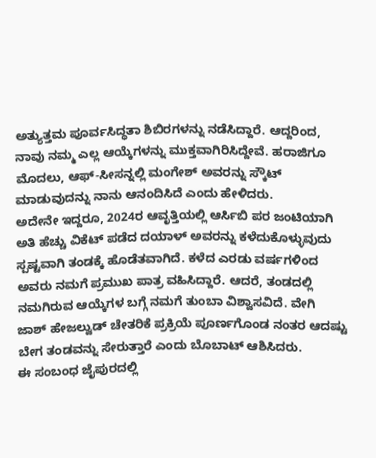ಅತ್ಯುತ್ತಮ ಪೂರ್ವಸಿದ್ಧತಾ ಶಿಬಿರಗಳನ್ನು ನಡೆಸಿದ್ದಾರೆ. ಆದ್ದರಿಂದ, ನಾವು ನಮ್ಮ ಎಲ್ಲ ಆಯ್ಕೆಗಳನ್ನು ಮುಕ್ತವಾಗಿರಿಸಿದ್ದೇವೆ. ಹರಾಜಿಗೂ ಮೊದಲು, ಆಫ್-ಸೀಸನ್ನಲ್ಲಿ ಮಂಗೇಶ್ ಅವರನ್ನು ಸ್ಕೌಟ್ ಮಾಡುವುದನ್ನು ನಾನು ಆನಂದಿಸಿದೆ ಎಂದು ಹೇಳಿದರು.
ಅದೇನೇ ಇದ್ದರೂ, 2024ರ ಆವೃತ್ತಿಯಲ್ಲಿ ಆರ್ಸಿಬಿ ಪರ ಜಂಟಿಯಾಗಿ ಅತಿ ಹೆಚ್ಚು ವಿಕೆಟ್ ಪಡೆದ ದಯಾಳ್ ಅವರನ್ನು ಕಳೆದುಕೊಳ್ಳುವುದು ಸ್ಪಷ್ಟವಾಗಿ ತಂಡಕ್ಕೆ ಹೊಡೆತವಾಗಿದೆ. ಕಳೆದ ಎರಡು ವರ್ಷಗಳಿಂದ ಅವರು ನಮಗೆ ಪ್ರಮುಖ ಪಾತ್ರ ವಹಿಸಿದ್ದಾರೆ. ಆದರೆ, ತಂಡದಲ್ಲಿ ನಮಗಿರುವ ಆಯ್ಕೆಗಳ ಬಗ್ಗೆ ನಮಗೆ ತುಂಬಾ ವಿಶ್ವಾಸವಿದೆ. ವೇಗಿ ಜಾಶ್ ಹೇಜಲ್ವುಡ್ ಚೇತರಿಕೆ ಪ್ರಕ್ರಿಯೆ ಪೂರ್ಣಗೊಂಡ ನಂತರ ಆದಷ್ಟು ಬೇಗ ತಂಡವನ್ನು ಸೇರುತ್ತಾರೆ ಎಂದು ಬೊಬಾಟ್ ಆಶಿಸಿದರು.
ಈ ಸಂಬಂಧ ಜೈಪುರದಲ್ಲಿ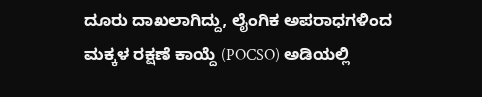ದೂರು ದಾಖಲಾಗಿದ್ದು, ಲೈಂಗಿಕ ಅಪರಾಧಗಳಿಂದ ಮಕ್ಕಳ ರಕ್ಷಣೆ ಕಾಯ್ದೆ (POCSO) ಅಡಿಯಲ್ಲಿ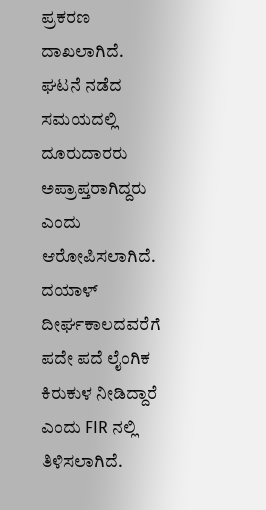ಪ್ರಕರಣ ದಾಖಲಾಗಿದೆ. ಘಟನೆ ನಡೆದ ಸಮಯದಲ್ಲಿ ದೂರುದಾರರು ಅಪ್ರಾಪ್ತರಾಗಿದ್ದರು ಎಂದು ಆರೋಪಿಸಲಾಗಿದೆ. ದಯಾಳ್ ದೀರ್ಘಕಾಲದವರೆಗೆ ಪದೇ ಪದೆ ಲೈಂಗಿಕ ಕಿರುಕುಳ ನೀಡಿದ್ದಾರೆ ಎಂದು FIR ನಲ್ಲಿ ತಿಳಿಸಲಾಗಿದೆ.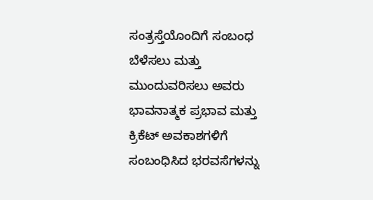ಸಂತ್ರಸ್ತೆಯೊಂದಿಗೆ ಸಂಬಂಧ ಬೆಳೆಸಲು ಮತ್ತು ಮುಂದುವರಿಸಲು ಅವರು ಭಾವನಾತ್ಮಕ ಪ್ರಭಾವ ಮತ್ತು ಕ್ರಿಕೆಟ್ ಅವಕಾಶಗಳಿಗೆ ಸಂಬಂಧಿಸಿದ ಭರವಸೆಗಳನ್ನು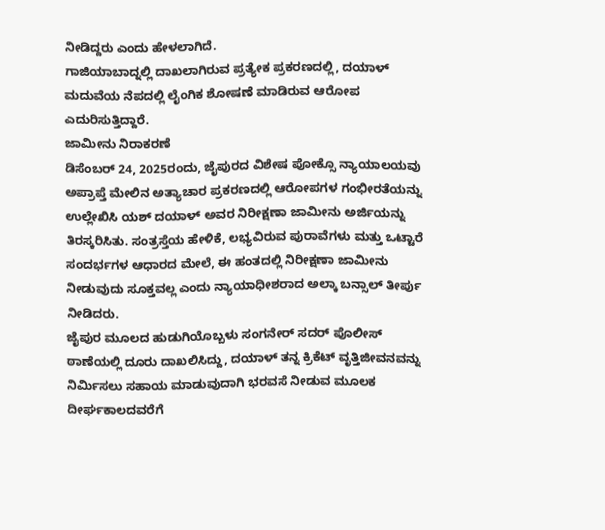ನೀಡಿದ್ದರು ಎಂದು ಹೇಳಲಾಗಿದೆ.
ಗಾಜಿಯಾಬಾದ್ನಲ್ಲಿ ದಾಖಲಾಗಿರುವ ಪ್ರತ್ಯೇಕ ಪ್ರಕರಣದಲ್ಲಿ, ದಯಾಳ್ ಮದುವೆಯ ನೆಪದಲ್ಲಿ ಲೈಂಗಿಕ ಶೋಷಣೆ ಮಾಡಿರುವ ಆರೋಪ ಎದುರಿಸುತ್ತಿದ್ದಾರೆ.
ಜಾಮೀನು ನಿರಾಕರಣೆ
ಡಿಸೆಂಬರ್ 24, 2025ರಂದು, ಜೈಪುರದ ವಿಶೇಷ ಪೋಕ್ಸೊ ನ್ಯಾಯಾಲಯವು ಅಪ್ರಾಪ್ತೆ ಮೇಲಿನ ಅತ್ಯಾಚಾರ ಪ್ರಕರಣದಲ್ಲಿ ಆರೋಪಗಳ ಗಂಭೀರತೆಯನ್ನು ಉಲ್ಲೇಖಿಸಿ ಯಶ್ ದಯಾಳ್ ಅವರ ನಿರೀಕ್ಷಣಾ ಜಾಮೀನು ಅರ್ಜಿಯನ್ನು ತಿರಸ್ಕರಿಸಿತು. ಸಂತ್ರಸ್ತೆಯ ಹೇಳಿಕೆ, ಲಭ್ಯವಿರುವ ಪುರಾವೆಗಳು ಮತ್ತು ಒಟ್ಟಾರೆ ಸಂದರ್ಭಗಳ ಆಧಾರದ ಮೇಲೆ, ಈ ಹಂತದಲ್ಲಿ ನಿರೀಕ್ಷಣಾ ಜಾಮೀನು ನೀಡುವುದು ಸೂಕ್ತವಲ್ಲ ಎಂದು ನ್ಯಾಯಾಧೀಶರಾದ ಅಲ್ಕಾ ಬನ್ಸಾಲ್ ತೀರ್ಪು ನೀಡಿದರು.
ಜೈಪುರ ಮೂಲದ ಹುಡುಗಿಯೊಬ್ಬಳು ಸಂಗನೇರ್ ಸದರ್ ಪೊಲೀಸ್ ಠಾಣೆಯಲ್ಲಿ ದೂರು ದಾಖಲಿಸಿದ್ದು, ದಯಾಳ್ ತನ್ನ ಕ್ರಿಕೆಟ್ ವೃತ್ತಿಜೀವನವನ್ನು ನಿರ್ಮಿಸಲು ಸಹಾಯ ಮಾಡುವುದಾಗಿ ಭರವಸೆ ನೀಡುವ ಮೂಲಕ ದೀರ್ಘಕಾಲದವರೆಗೆ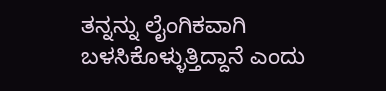ತನ್ನನ್ನು ಲೈಂಗಿಕವಾಗಿ ಬಳಸಿಕೊಳ್ಳುತ್ತಿದ್ದಾನೆ ಎಂದು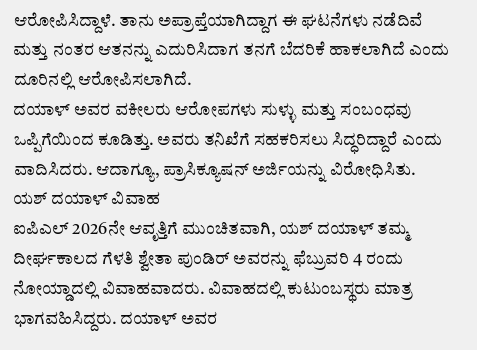ಆರೋಪಿಸಿದ್ದಾಳೆ. ತಾನು ಅಪ್ರಾಪ್ತೆಯಾಗಿದ್ದಾಗ ಈ ಘಟನೆಗಳು ನಡೆದಿವೆ ಮತ್ತು ನಂತರ ಆತನನ್ನು ಎದುರಿಸಿದಾಗ ತನಗೆ ಬೆದರಿಕೆ ಹಾಕಲಾಗಿದೆ ಎಂದು ದೂರಿನಲ್ಲಿ ಆರೋಪಿಸಲಾಗಿದೆ.
ದಯಾಳ್ ಅವರ ವಕೀಲರು ಆರೋಪಗಳು ಸುಳ್ಳು ಮತ್ತು ಸಂಬಂಧವು ಒಪ್ಪಿಗೆಯಿಂದ ಕೂಡಿತ್ತು. ಅವರು ತನಿಖೆಗೆ ಸಹಕರಿಸಲು ಸಿದ್ಧರಿದ್ದಾರೆ ಎಂದು ವಾದಿಸಿದರು. ಆದಾಗ್ಯೂ, ಪ್ರಾಸಿಕ್ಯೂಷನ್ ಅರ್ಜಿಯನ್ನು ವಿರೋಧಿಸಿತು.
ಯಶ್ ದಯಾಳ್ ವಿವಾಹ
ಐಪಿಎಲ್ 2026ನೇ ಆವೃತ್ತಿಗೆ ಮುಂಚಿತವಾಗಿ, ಯಶ್ ದಯಾಳ್ ತಮ್ಮ ದೀರ್ಘಕಾಲದ ಗೆಳತಿ ಶ್ವೇತಾ ಪುಂಡಿರ್ ಅವರನ್ನು ಫೆಬ್ರುವರಿ 4 ರಂದು ನೋಯ್ಡಾದಲ್ಲಿ ವಿವಾಹವಾದರು. ವಿವಾಹದಲ್ಲಿ ಕುಟುಂಬಸ್ಥರು ಮಾತ್ರ ಭಾಗವಹಿಸಿದ್ದರು. ದಯಾಳ್ ಅವರ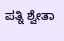ಪತ್ನಿ ಶ್ವೇತಾ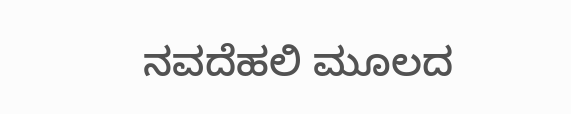ನವದೆಹಲಿ ಮೂಲದ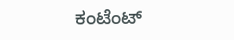ಕಂಟೆಂಟ್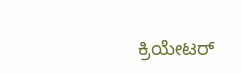ಕ್ರಿಯೇಟರ್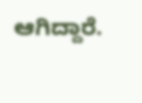ಆಗಿದ್ದಾರೆ.